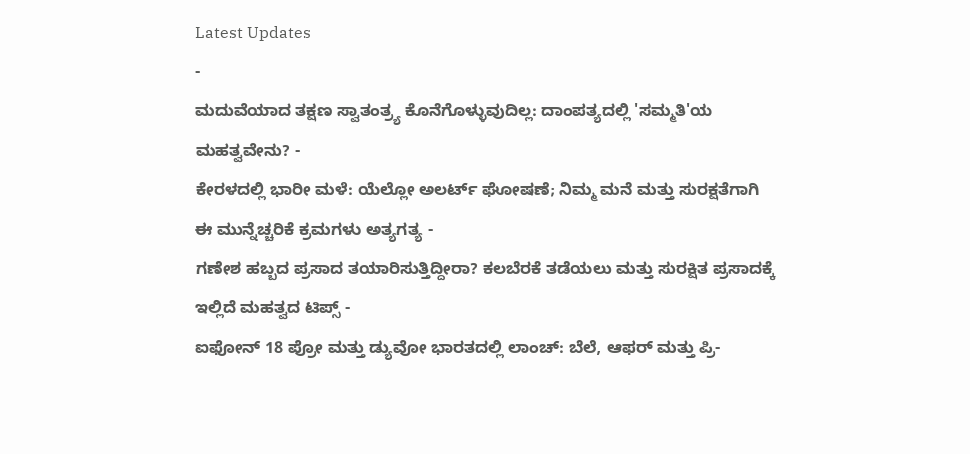Latest Updates
-
ಮದುವೆಯಾದ ತಕ್ಷಣ ಸ್ವಾತಂತ್ರ್ಯ ಕೊನೆಗೊಳ್ಳುವುದಿಲ್ಲ: ದಾಂಪತ್ಯದಲ್ಲಿ 'ಸಮ್ಮತಿ'ಯ ಮಹತ್ವವೇನು? -
ಕೇರಳದಲ್ಲಿ ಭಾರೀ ಮಳೆ: ಯೆಲ್ಲೋ ಅಲರ್ಟ್ ಘೋಷಣೆ; ನಿಮ್ಮ ಮನೆ ಮತ್ತು ಸುರಕ್ಷತೆಗಾಗಿ ಈ ಮುನ್ನೆಚ್ಚರಿಕೆ ಕ್ರಮಗಳು ಅತ್ಯಗತ್ಯ -
ಗಣೇಶ ಹಬ್ಬದ ಪ್ರಸಾದ ತಯಾರಿಸುತ್ತಿದ್ದೀರಾ? ಕಲಬೆರಕೆ ತಡೆಯಲು ಮತ್ತು ಸುರಕ್ಷಿತ ಪ್ರಸಾದಕ್ಕೆ ಇಲ್ಲಿದೆ ಮಹತ್ವದ ಟಿಪ್ಸ್ -
ಐಫೋನ್ 18 ಪ್ರೋ ಮತ್ತು ಡ್ಯುವೋ ಭಾರತದಲ್ಲಿ ಲಾಂಚ್: ಬೆಲೆ, ಆಫರ್ ಮತ್ತು ಪ್ರಿ-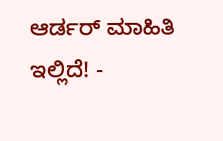ಆರ್ಡರ್ ಮಾಹಿತಿ ಇಲ್ಲಿದೆ! -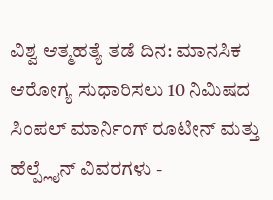ವಿಶ್ವ ಆತ್ಮಹತ್ಯೆ ತಡೆ ದಿನ: ಮಾನಸಿಕ ಆರೋಗ್ಯ ಸುಧಾರಿಸಲು 10 ನಿಮಿಷದ ಸಿಂಪಲ್ ಮಾರ್ನಿಂಗ್ ರೂಟೀನ್ ಮತ್ತು ಹೆಲ್ಪ್ಲೈನ್ ವಿವರಗಳು -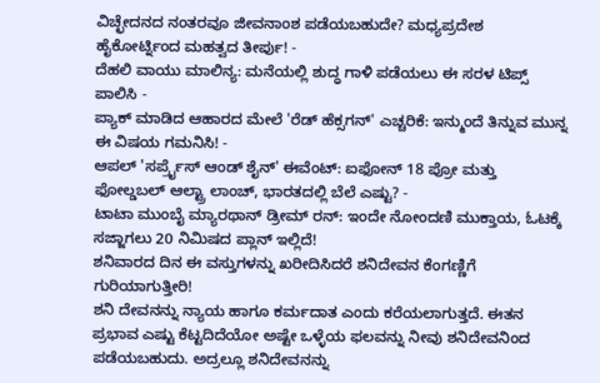ವಿಚ್ಛೇದನದ ನಂತರವೂ ಜೀವನಾಂಶ ಪಡೆಯಬಹುದೇ? ಮಧ್ಯಪ್ರದೇಶ ಹೈಕೋರ್ಟ್ನಿಂದ ಮಹತ್ವದ ತೀರ್ಪು! -
ದೆಹಲಿ ವಾಯು ಮಾಲಿನ್ಯ: ಮನೆಯಲ್ಲಿ ಶುದ್ಧ ಗಾಳಿ ಪಡೆಯಲು ಈ ಸರಳ ಟಿಪ್ಸ್ ಪಾಲಿಸಿ -
ಪ್ಯಾಕ್ ಮಾಡಿದ ಆಹಾರದ ಮೇಲೆ 'ರೆಡ್ ಹೆಕ್ಸಗನ್' ಎಚ್ಚರಿಕೆ: ಇನ್ಮುಂದೆ ತಿನ್ನುವ ಮುನ್ನ ಈ ವಿಷಯ ಗಮನಿಸಿ! -
ಆಪಲ್ 'ಸರ್ಪ್ರೈಸ್ ಆಂಡ್ ಶೈನ್' ಈವೆಂಟ್: ಐಫೋನ್ 18 ಪ್ರೋ ಮತ್ತು ಫೋಲ್ಡಬಲ್ ಆಲ್ಟ್ರಾ ಲಾಂಚ್, ಭಾರತದಲ್ಲಿ ಬೆಲೆ ಎಷ್ಟು? -
ಟಾಟಾ ಮುಂಬೈ ಮ್ಯಾರಥಾನ್ ಡ್ರೀಮ್ ರನ್: ಇಂದೇ ನೋಂದಣಿ ಮುಕ್ತಾಯ, ಓಟಕ್ಕೆ ಸಜ್ಜಾಗಲು 20 ನಿಮಿಷದ ಪ್ಲಾನ್ ಇಲ್ಲಿದೆ!
ಶನಿವಾರದ ದಿನ ಈ ವಸ್ತುಗಳನ್ನು ಖರೀದಿಸಿದರೆ ಶನಿದೇವನ ಕೆಂಗಣ್ಣಿಗೆ ಗುರಿಯಾಗುತ್ತೀರಿ!
ಶನಿ ದೇವನನ್ನು ನ್ಯಾಯ ಹಾಗೂ ಕರ್ಮದಾತ ಎಂದು ಕರೆಯಲಾಗುತ್ತದೆ. ಈತನ ಪ್ರಭಾವ ಎಷ್ಟು ಕೆಟ್ಟದಿದೆಯೋ ಅಷ್ಟೇ ಒಳ್ಳೆಯ ಫಲವನ್ನು ನೀವು ಶನಿದೇವನಿಂದ ಪಡೆಯಬಹುದು. ಅದ್ರಲ್ಲೂ ಶನಿದೇವನನ್ನು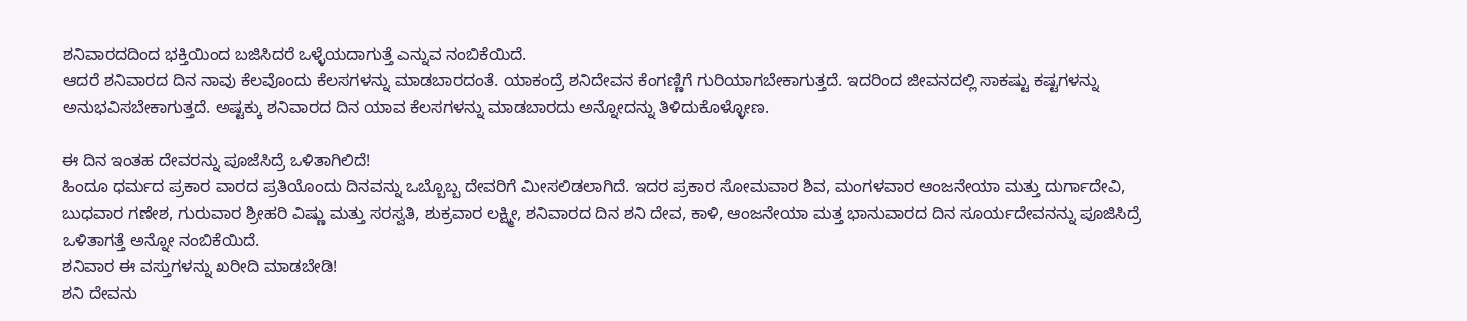ಶನಿವಾರದದಿಂದ ಭಕ್ತಿಯಿಂದ ಬಜಿಸಿದರೆ ಒಳ್ಳೆಯದಾಗುತ್ತೆ ಎನ್ನುವ ನಂಬಿಕೆಯಿದೆ.
ಆದರೆ ಶನಿವಾರದ ದಿನ ನಾವು ಕೆಲವೊಂದು ಕೆಲಸಗಳನ್ನು ಮಾಡಬಾರದಂತೆ. ಯಾಕಂದ್ರೆ ಶನಿದೇವನ ಕೆಂಗಣ್ಣಿಗೆ ಗುರಿಯಾಗಬೇಕಾಗುತ್ತದೆ. ಇದರಿಂದ ಜೀವನದಲ್ಲಿ ಸಾಕಷ್ಟು ಕಷ್ಟಗಳನ್ನು ಅನುಭವಿಸಬೇಕಾಗುತ್ತದೆ. ಅಷ್ಟಕ್ಕು ಶನಿವಾರದ ದಿನ ಯಾವ ಕೆಲಸಗಳನ್ನು ಮಾಡಬಾರದು ಅನ್ನೋದನ್ನು ತಿಳಿದುಕೊಳ್ಳೋಣ.

ಈ ದಿನ ಇಂತಹ ದೇವರನ್ನು ಪೂಜೆಸಿದ್ರೆ ಒಳಿತಾಗಿಲಿದೆ!
ಹಿಂದೂ ಧರ್ಮದ ಪ್ರಕಾರ ವಾರದ ಪ್ರತಿಯೊಂದು ದಿನವನ್ನು ಒಬ್ಬೊಬ್ಬ ದೇವರಿಗೆ ಮೀಸಲಿಡಲಾಗಿದೆ. ಇದರ ಪ್ರಕಾರ ಸೋಮವಾರ ಶಿವ, ಮಂಗಳವಾರ ಆಂಜನೇಯಾ ಮತ್ತು ದುರ್ಗಾದೇವಿ, ಬುಧವಾರ ಗಣೇಶ, ಗುರುವಾರ ಶ್ರೀಹರಿ ವಿಷ್ಣು ಮತ್ತು ಸರಸ್ವತಿ, ಶುಕ್ರವಾರ ಲಕ್ಷ್ಮೀ, ಶನಿವಾರದ ದಿನ ಶನಿ ದೇವ, ಕಾಳಿ, ಆಂಜನೇಯಾ ಮತ್ತ ಭಾನುವಾರದ ದಿನ ಸೂರ್ಯದೇವನನ್ನು ಪೂಜಿಸಿದ್ರೆ ಒಳಿತಾಗತ್ತೆ ಅನ್ನೋ ನಂಬಿಕೆಯಿದೆ.
ಶನಿವಾರ ಈ ವಸ್ತುಗಳನ್ನು ಖರೀದಿ ಮಾಡಬೇಡಿ!
ಶನಿ ದೇವನು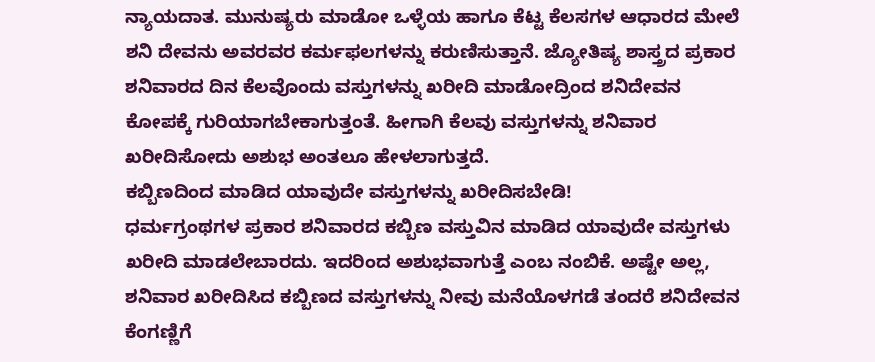ನ್ಯಾಯದಾತ. ಮುನುಷ್ಯರು ಮಾಡೋ ಒಳ್ಳೆಯ ಹಾಗೂ ಕೆಟ್ಟ ಕೆಲಸಗಳ ಆಧಾರದ ಮೇಲೆ ಶನಿ ದೇವನು ಅವರವರ ಕರ್ಮಫಲಗಳನ್ನು ಕರುಣಿಸುತ್ತಾನೆ. ಜ್ಯೋತಿಷ್ಯ ಶಾಸ್ತ್ರದ ಪ್ರಕಾರ ಶನಿವಾರದ ದಿನ ಕೆಲವೊಂದು ವಸ್ತುಗಳನ್ನು ಖರೀದಿ ಮಾಡೋದ್ರಿಂದ ಶನಿದೇವನ ಕೋಪಕ್ಕೆ ಗುರಿಯಾಗಬೇಕಾಗುತ್ತಂತೆ. ಹೀಗಾಗಿ ಕೆಲವು ವಸ್ತುಗಳನ್ನು ಶನಿವಾರ ಖರೀದಿಸೋದು ಅಶುಭ ಅಂತಲೂ ಹೇಳಲಾಗುತ್ತದೆ.
ಕಬ್ಬಿಣದಿಂದ ಮಾಡಿದ ಯಾವುದೇ ವಸ್ತುಗಳನ್ನು ಖರೀದಿಸಬೇಡಿ!
ಧರ್ಮಗ್ರಂಥಗಳ ಪ್ರಕಾರ ಶನಿವಾರದ ಕಬ್ಬಿಣ ವಸ್ತುವಿನ ಮಾಡಿದ ಯಾವುದೇ ವಸ್ತುಗಳು ಖರೀದಿ ಮಾಡಲೇಬಾರದು. ಇದರಿಂದ ಅಶುಭವಾಗುತ್ತೆ ಎಂಬ ನಂಬಿಕೆ. ಅಷ್ಟೇ ಅಲ್ಲ, ಶನಿವಾರ ಖರೀದಿಸಿದ ಕಬ್ಬಿಣದ ವಸ್ತುಗಳನ್ನು ನೀವು ಮನೆಯೊಳಗಡೆ ತಂದರೆ ಶನಿದೇವನ ಕೆಂಗಣ್ಣಿಗೆ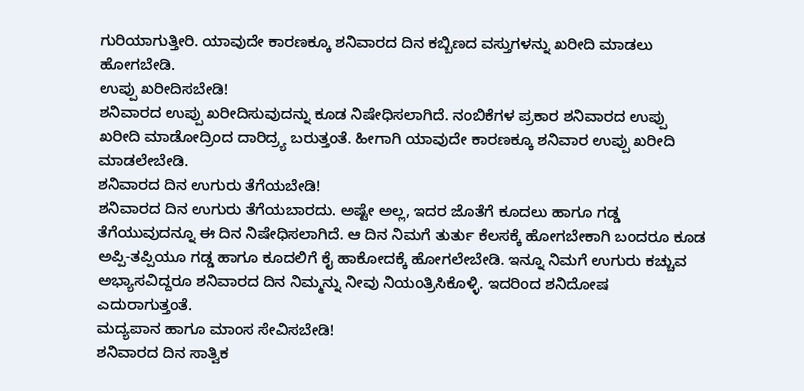ಗುರಿಯಾಗುತ್ತೀರಿ. ಯಾವುದೇ ಕಾರಣಕ್ಕೂ ಶನಿವಾರದ ದಿನ ಕಬ್ಬಿಣದ ವಸ್ತುಗಳನ್ನು ಖರೀದಿ ಮಾಡಲು ಹೋಗಬೇಡಿ.
ಉಪ್ಪು ಖರೀದಿಸಬೇಡಿ!
ಶನಿವಾರದ ಉಪ್ಪು ಖರೀದಿಸುವುದನ್ನು ಕೂಡ ನಿಷೇಧಿಸಲಾಗಿದೆ. ನಂಬಿಕೆಗಳ ಪ್ರಕಾರ ಶನಿವಾರದ ಉಪ್ಪು ಖರೀದಿ ಮಾಡೋದ್ರಿಂದ ದಾರಿದ್ರ್ಯ ಬರುತ್ತಂತೆ. ಹೀಗಾಗಿ ಯಾವುದೇ ಕಾರಣಕ್ಕೂ ಶನಿವಾರ ಉಪ್ಪು ಖರೀದಿ ಮಾಡಲೇಬೇಡಿ.
ಶನಿವಾರದ ದಿನ ಉಗುರು ತೆಗೆಯಬೇಡಿ!
ಶನಿವಾರದ ದಿನ ಉಗುರು ತೆಗೆಯಬಾರದು. ಅಷ್ಟೇ ಅಲ್ಲ, ಇದರ ಜೊತೆಗೆ ಕೂದಲು ಹಾಗೂ ಗಡ್ಡ ತೆಗೆಯುವುದನ್ನೂ ಈ ದಿನ ನಿಷೇಧಿಸಲಾಗಿದೆ. ಆ ದಿನ ನಿಮಗೆ ತುರ್ತು ಕೆಲಸಕ್ಕೆ ಹೋಗಬೇಕಾಗಿ ಬಂದರೂ ಕೂಡ ಅಪ್ಪಿ-ತಪ್ಪಿಯೂ ಗಡ್ಡ ಹಾಗೂ ಕೂದಲಿಗೆ ಕೈ ಹಾಕೋದಕ್ಕೆ ಹೋಗಲೇಬೇಡಿ. ಇನ್ನೂ ನಿಮಗೆ ಉಗುರು ಕಚ್ಚುವ ಅಭ್ಯಾಸವಿದ್ದರೂ ಶನಿವಾರದ ದಿನ ನಿಮ್ಮನ್ನು ನೀವು ನಿಯಂತ್ರಿಸಿಕೊಳ್ಳಿ. ಇದರಿಂದ ಶನಿದೋಷ ಎದುರಾಗುತ್ತಂತೆ.
ಮದ್ಯಪಾನ ಹಾಗೂ ಮಾಂಸ ಸೇವಿಸಬೇಡಿ!
ಶನಿವಾರದ ದಿನ ಸಾತ್ವಿಕ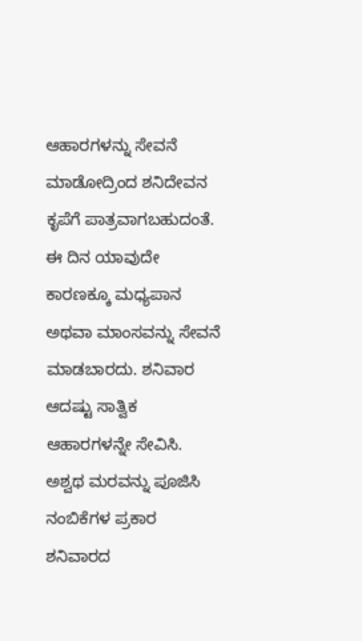ಆಹಾರಗಳನ್ನು ಸೇವನೆ ಮಾಡೋದ್ರಿಂದ ಶನಿದೇವನ ಕೃಪೆಗೆ ಪಾತ್ರವಾಗಬಹುದಂತೆ. ಈ ದಿನ ಯಾವುದೇ ಕಾರಣಕ್ಕೂ ಮಧ್ಯಪಾನ ಅಥವಾ ಮಾಂಸವನ್ನು ಸೇವನೆ ಮಾಡಬಾರದು. ಶನಿವಾರ ಆದಷ್ಟು ಸಾತ್ವಿಕ ಆಹಾರಗಳನ್ನೇ ಸೇವಿಸಿ.
ಅಶ್ವಥ ಮರವನ್ನು ಪೂಜಿಸಿ
ನಂಬಿಕೆಗಳ ಪ್ರಕಾರ ಶನಿವಾರದ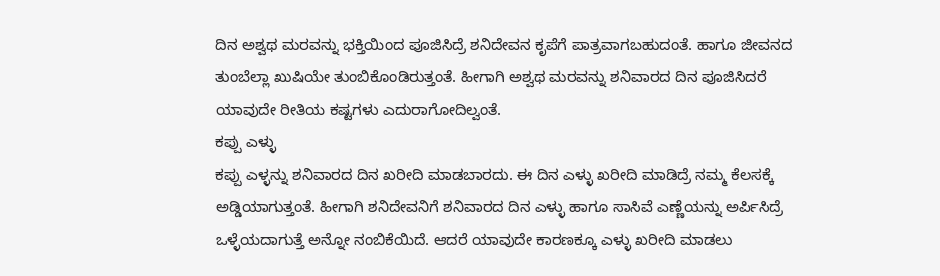ದಿನ ಅಶ್ವಥ ಮರವನ್ನು ಭಕ್ತಿಯಿಂದ ಪೂಜಿಸಿದ್ರೆ ಶನಿದೇವನ ಕೃಪೆಗೆ ಪಾತ್ರವಾಗಬಹುದಂತೆ. ಹಾಗೂ ಜೀವನದ ತುಂಬೆಲ್ಲಾ ಖುಷಿಯೇ ತುಂಬಿಕೊಂಡಿರುತ್ತಂತೆ. ಹೀಗಾಗಿ ಅಶ್ವಥ ಮರವನ್ನು ಶನಿವಾರದ ದಿನ ಪೂಜಿಸಿದರೆ ಯಾವುದೇ ರೀತಿಯ ಕಷ್ಟಗಳು ಎದುರಾಗೋದಿಲ್ವಂತೆ.
ಕಪ್ಪು ಎಳ್ಳು
ಕಪ್ಪು ಎಳ್ಳನ್ನು ಶನಿವಾರದ ದಿನ ಖರೀದಿ ಮಾಡಬಾರದು. ಈ ದಿನ ಎಳ್ಳು ಖರೀದಿ ಮಾಡಿದ್ರೆ ನಮ್ಮ ಕೆಲಸಕ್ಕೆ ಅಡ್ಡಿಯಾಗುತ್ತಂತೆ. ಹೀಗಾಗಿ ಶನಿದೇವನಿಗೆ ಶನಿವಾರದ ದಿನ ಎಳ್ಳು ಹಾಗೂ ಸಾಸಿವೆ ಎಣ್ಣೆಯನ್ನು ಅರ್ಪಿಸಿದ್ರೆ ಒಳ್ಳೆಯದಾಗುತ್ತೆ ಅನ್ನೋ ನಂಬಿಕೆಯಿದೆ. ಆದರೆ ಯಾವುದೇ ಕಾರಣಕ್ಕೂ ಎಳ್ಳು ಖರೀದಿ ಮಾಡಲು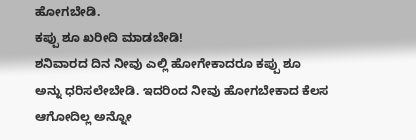ಹೋಗಬೇಡಿ.
ಕಪ್ಪು ಶೂ ಖರೀದಿ ಮಾಡಬೇಡಿ!
ಶನಿವಾರದ ದಿನ ನೀವು ಎಲ್ಲಿ ಹೋಗೇಕಾದರೂ ಕಪ್ಪು ಶೂ ಅನ್ನು ಧರಿಸಲೇಬೇಡಿ. ಇದರಿಂದ ನೀವು ಹೋಗಬೇಕಾದ ಕೆಲಸ ಆಗೋದಿಲ್ಲ ಅನ್ನೋ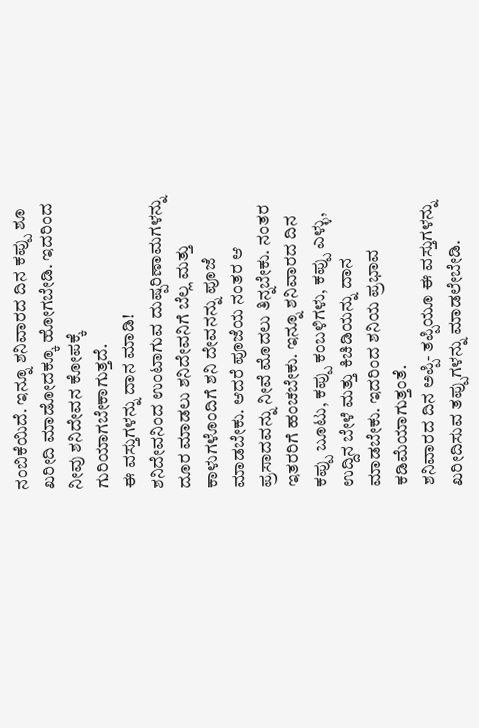ನಂಬಿಕೆಯಿದೆ. ಇನ್ನೂ ಶನಿವಾರದ ದಿನ ಕಪ್ಪು ಶೂ ಖರೀದಿ ಮಾಡೋದಕ್ಕೂ ಹೋಗಬೇಡಿ. ಇದರಿಂದ ನೀವು ಶನಿದೇವನ ಕೋಪಕ್ಕೆ ಗುರಿಯಾಗಬೇಕಾಗುತ್ತದೆ.
ಈ ವಸ್ತುಗಳನ್ನು ದಾನ ಮಾಡಿ!
ಶನಿದೇವನಿಂದ ಉಂಟಾಗುವ ದುಷ್ಪರಿಣಾಮಗಳನ್ನು ದೂರ ಮಾಡಲು ಶನಿದೇವನಿಗೆ ಬೆಲ್ಲ ಮತ್ತು ಕಾಳುಗಳೊಂದಿಗೆ ಶನಿ ದೇವನನ್ನು ಪೂಜೆ ಮಾಡಬೇಕು. ಆದರೆ ಪೂಜೆಯ ನಂತರ ಆ ಪ್ರಸಾದವನ್ನು ನೀವೆ ಮೊದಲು ತಿನ್ನಬೇಕು. ನಂತರ ಇತರರಿಗೆ ಹಂಚಬೇಕು. ಇನ್ನೂ ಶನಿವಾರದ ದಿನ ಕಪ್ಪು ಬೂಟು, ಕಪ್ಪು ಕಂಬಳಿಗಳು, ಕಪ್ಪು ಎಳ್ಳು, ಉದ್ದಿನ ಬೇಳೆ ಮತ್ತು ಕಿಚಿಡಿಯನ್ನು ದಾನ ಮಾಡಬೇಕು. ಇದರಿಂದ ಶನಿಯ ಪ್ರಭಾವ ಕಡಿಮೆಯಾಗುತ್ತಂತೆ.
ಶನಿವಾರದ ದಿನ ಅಪ್ಪಿ- ತಪ್ಪಿಯೂ ಈ ವಸ್ತುಗಳನ್ನು ಖರೀದಿಸುವ ತಪ್ಪುಗಳನ್ನು ಮಾಡಲೇಬೇಡಿ.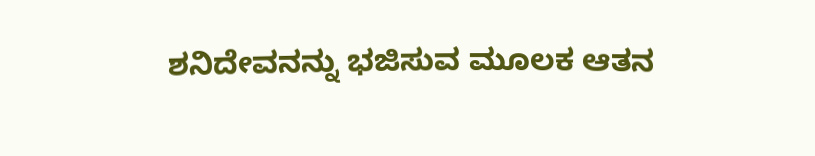ಶನಿದೇವನನ್ನು ಭಜಿಸುವ ಮೂಲಕ ಆತನ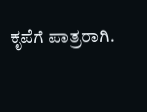ಕೃಪೆಗೆ ಪಾತ್ರರಾಗಿ.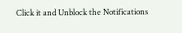Click it and Unblock the Notifications